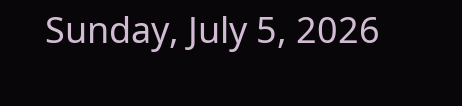Sunday, July 5, 2026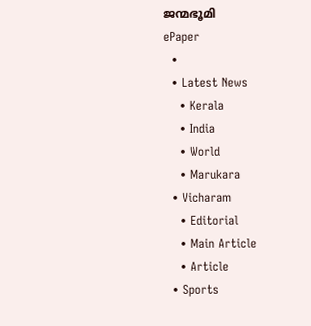ജന്മഭൂമി
ePaper
  •
  • Latest News
    • Kerala
    • India
    • World
    • Marukara
  • Vicharam
    • Editorial
    • Main Article
    • Article
  • Sports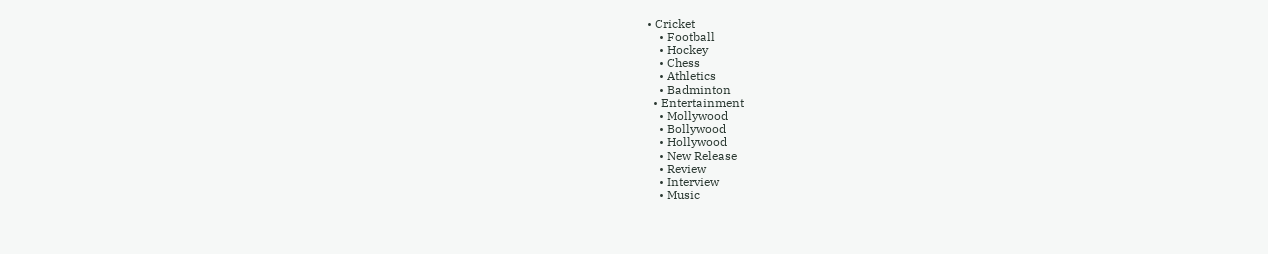• Cricket
    • Football
    • Hockey
    • Chess
    • Athletics
    • Badminton
  • Entertainment
    • Mollywood
    • Bollywood
    • Hollywood
    • New Release
    • Review
    • Interview
    • Music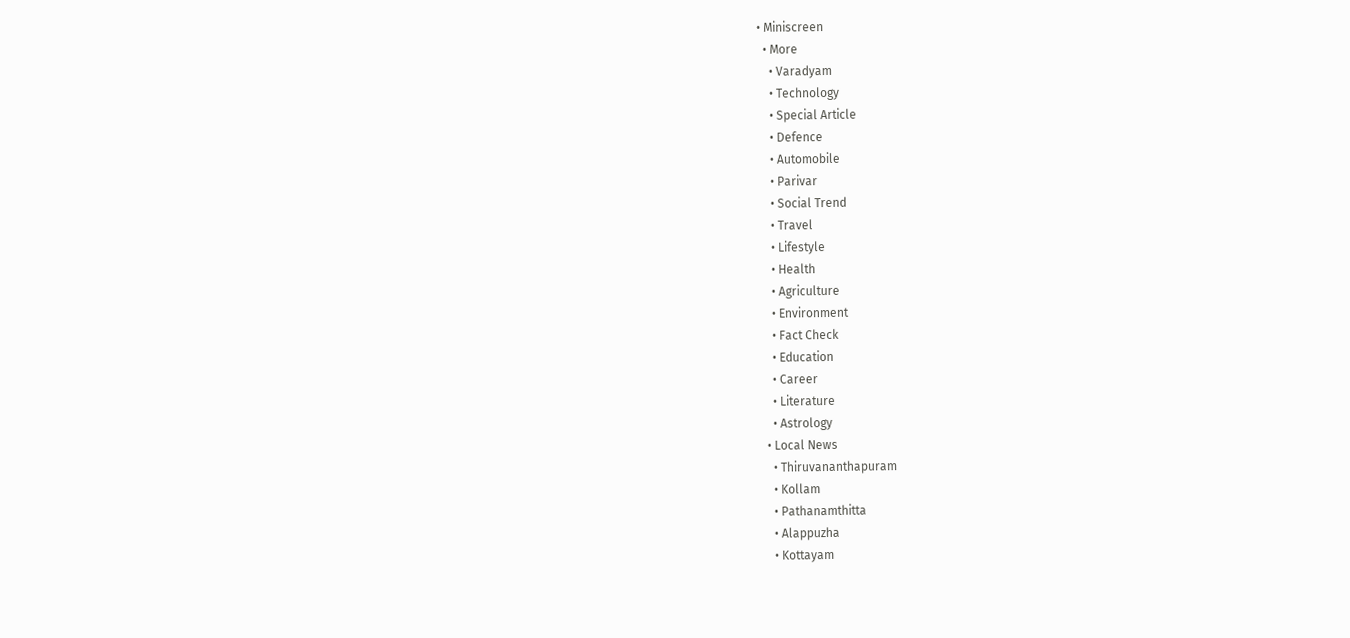• Miniscreen
  • More
    • Varadyam
    • Technology
    • Special Article
    • Defence
    • Automobile
    • Parivar
    • Social Trend
    • Travel
    • Lifestyle
    • Health
    • Agriculture
    • Environment
    • Fact Check
    • Education
    • Career
    • Literature
    • Astrology
  • Local News
    • Thiruvananthapuram
    • Kollam
    • Pathanamthitta
    • Alappuzha
    • Kottayam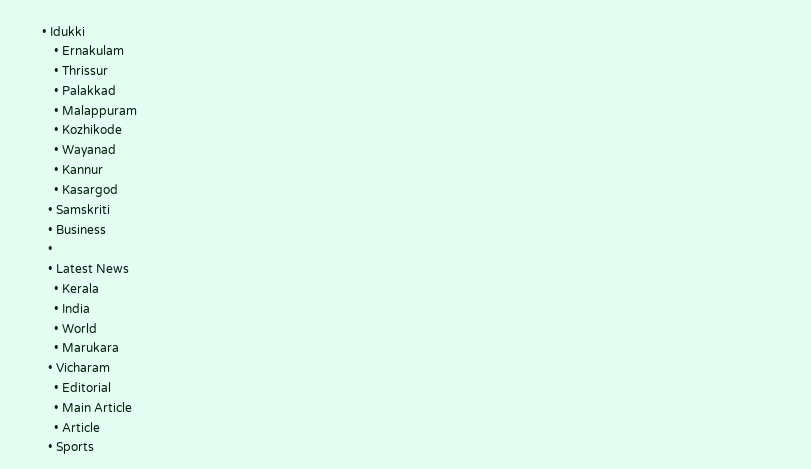• Idukki
    • Ernakulam
    • Thrissur
    • Palakkad
    • Malappuram
    • Kozhikode
    • Wayanad
    • Kannur
    • Kasargod
  • Samskriti
  • Business
  •
  • Latest News
    • Kerala
    • India
    • World
    • Marukara
  • Vicharam
    • Editorial
    • Main Article
    • Article
  • Sports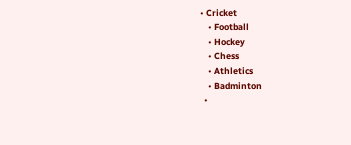• Cricket
    • Football
    • Hockey
    • Chess
    • Athletics
    • Badminton
  •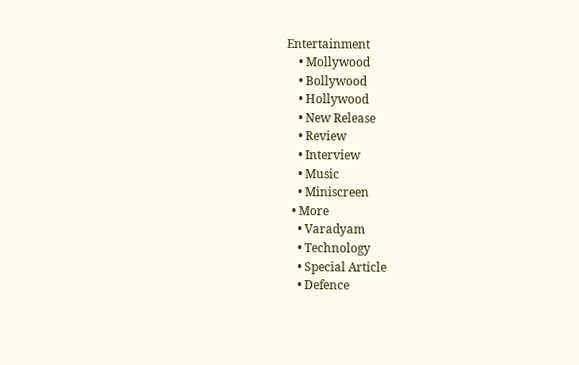Entertainment
    • Mollywood
    • Bollywood
    • Hollywood
    • New Release
    • Review
    • Interview
    • Music
    • Miniscreen
  • More
    • Varadyam
    • Technology
    • Special Article
    • Defence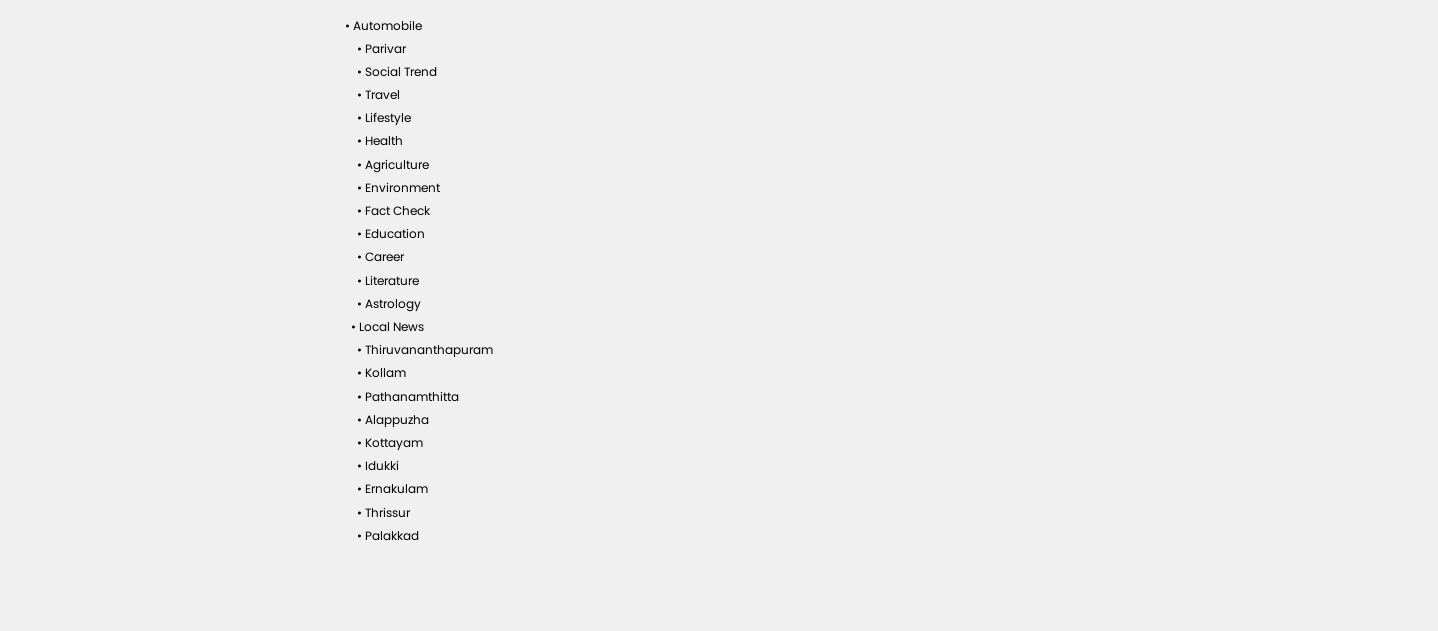• Automobile
    • Parivar
    • Social Trend
    • Travel
    • Lifestyle
    • Health
    • Agriculture
    • Environment
    • Fact Check
    • Education
    • Career
    • Literature
    • Astrology
  • Local News
    • Thiruvananthapuram
    • Kollam
    • Pathanamthitta
    • Alappuzha
    • Kottayam
    • Idukki
    • Ernakulam
    • Thrissur
    • Palakkad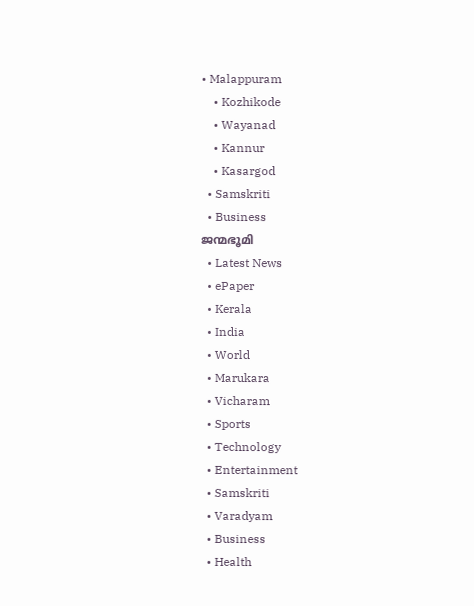• Malappuram
    • Kozhikode
    • Wayanad
    • Kannur
    • Kasargod
  • Samskriti
  • Business
ജന്മഭൂമി
  • Latest News
  • ePaper
  • Kerala
  • India
  • World
  • Marukara
  • Vicharam
  • Sports
  • Technology
  • Entertainment
  • Samskriti
  • Varadyam
  • Business
  • Health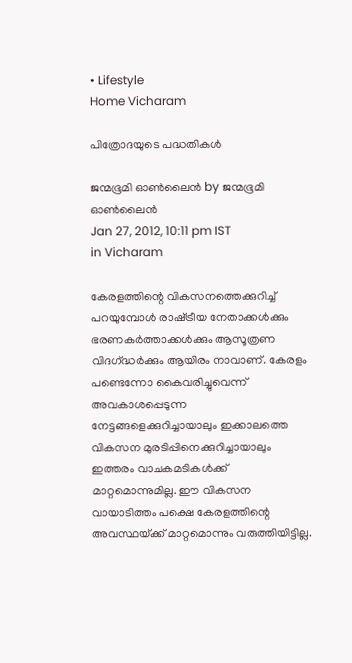• Lifestyle
Home Vicharam

പിത്രോദയുടെ പദ്ധതികള്‍

ജന്മഭൂമി ഓണ്‍ലൈന്‍ by ജന്മഭൂമി ഓണ്‍ലൈന്‍
Jan 27, 2012, 10:11 pm IST
in Vicharam

കേരളത്തിന്റെ വികസനത്തെക്കുറിച്ച്‌ പറയുമ്പോള്‍ രാഷ്‌ട്രീയ നേതാക്കള്‍ക്കും ഭരണകര്‍ത്താക്കള്‍ക്കും ആസൂത്രണ വിദഗ്‌ദ്ധര്‍ക്കും ആയിരം നാവാണ്‌. കേരളം പണ്ടെന്നോ കൈവരിച്ചുവെന്ന്‌ അവകാശപ്പെടുന്ന നേട്ടങ്ങളെക്കുറിച്ചായാലും ഇക്കാലത്തെ വികസന മുരടിപ്പിനെക്കുറിച്ചായാലും ഇത്തരം വാചകമടികള്‍ക്ക്‌ മാറ്റമൊന്നുമില്ല. ഈ വികസന വായാടിത്തം പക്ഷെ കേരളത്തിന്റെ അവസ്ഥയ്‌ക്ക്‌ മാറ്റമൊന്നും വരുത്തിയിട്ടില്ല.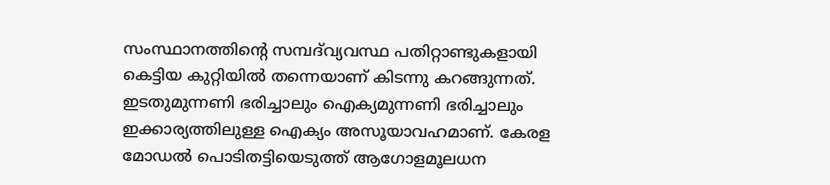സംസ്ഥാനത്തിന്റെ സമ്പദ്‌വ്യവസ്ഥ പതിറ്റാണ്ടുകളായി കെട്ടിയ കുറ്റിയില്‍ തന്നെയാണ്‌ കിടന്നു കറങ്ങുന്നത്‌. ഇടതുമുന്നണി ഭരിച്ചാലും ഐക്യമുന്നണി ഭരിച്ചാലും ഇക്കാര്യത്തിലുള്ള ഐക്യം അസൂയാവഹമാണ്‌. കേരള മോഡല്‍ പൊടിതട്ടിയെടുത്ത്‌ ആഗോളമൂലധന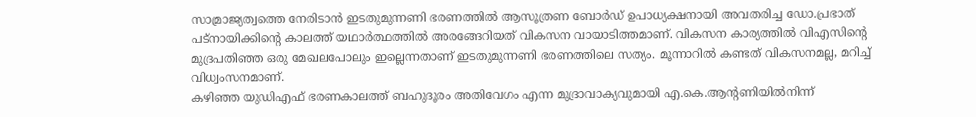സാമ്രാജ്യത്വത്തെ നേരിടാന്‍ ഇടതുമുന്നണി ഭരണത്തില്‍ ആസൂത്രണ ബോര്‍ഡ്‌ ഉപാധ്യക്ഷനായി അവതരിച്ച ഡോ.പ്രഭാത്‌ പട്നായിക്കിന്റെ കാലത്ത്‌ യഥാര്‍ത്ഥത്തില്‍ അരങ്ങേറിയത്‌ വികസന വായാടിത്തമാണ്‌. വികസന കാര്യത്തില്‍ വിഎസിന്റെ മുദ്രപതിഞ്ഞ ഒരു മേഖലപോലും ഇല്ലെന്നതാണ്‌ ഇടതുമുന്നണി ഭരണത്തിലെ സത്യം. മൂന്നാറില്‍ കണ്ടത്‌ വികസനമല്ല, മറിച്ച്‌ വിധ്വംസനമാണ്‌.
കഴിഞ്ഞ യുഡിഎഫ്‌ ഭരണകാലത്ത്‌ ബഹുദൂരം അതിവേഗം എന്ന മുദ്രാവാക്യവുമായി എ.കെ.ആന്റണിയില്‍നിന്ന്‌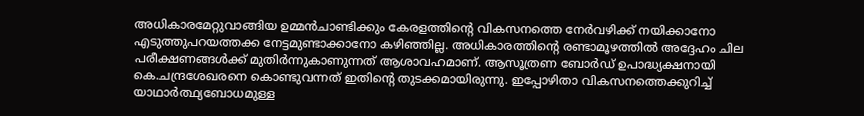അധികാരമേറ്റുവാങ്ങിയ ഉമ്മന്‍ചാണ്ടിക്കും കേരളത്തിന്റെ വികസനത്തെ നേര്‍വഴിക്ക്‌ നയിക്കാനോ എടുത്തുപറയത്തക്ക നേട്ടമുണ്ടാക്കാനോ കഴിഞ്ഞില്ല. അധികാരത്തിന്റെ രണ്ടാമൂഴത്തില്‍ അദ്ദേഹം ചില പരീക്ഷണങ്ങള്‍ക്ക്‌ മുതിര്‍ന്നുകാണുന്നത്‌ ആശാവഹമാണ്‌. ആസൂത്രണ ബോര്‍ഡ്‌ ഉപാദ്ധ്യക്ഷനായി കെ.ചന്ദ്രശേഖരനെ കൊണ്ടുവന്നത്‌ ഇതിന്റെ തുടക്കമായിരുന്നു. ഇപ്പോഴിതാ വികസനത്തെക്കുറിച്ച്‌ യാഥാര്‍ത്ഥ്യബോധമുള്ള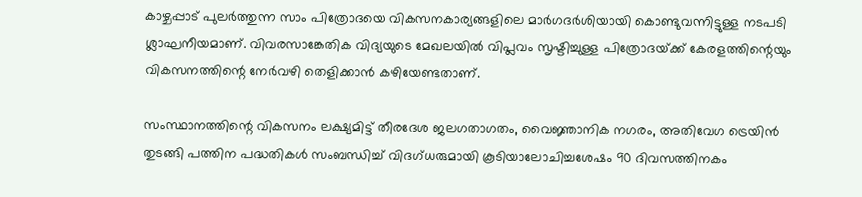കാഴ്ചപ്പാട്‌ പുലര്‍ത്തുന്ന സാം പിത്രോദയെ വികസനകാര്യങ്ങളിലെ മാര്‍ഗദര്‍ശിയായി കൊണ്ടുവന്നിട്ടുള്ള നടപടി ശ്ലാഘനീയമാണ്‌. വിവരസാങ്കേതിക വിദ്യയുടെ മേഖലയില്‍ വിപ്ലവം സൃഷ്ടിച്ചുള്ള പിത്രോദയ്‌ക്ക്‌ കേരളത്തിന്റെയും വികസനത്തിന്റെ നേര്‍വഴി തെളിക്കാന്‍ കഴിയേണ്ടതാണ്‌.

സംസ്ഥാനത്തിന്റെ വികസനം ലക്ഷ്യമിട്ട്‌ തീരദേശ ജലഗതാഗതം, വൈജ്ഞാനിക നഗരം, അതിവേഗ ട്രെയിന്‍ തുടങ്ങി പത്തിന പദ്ധതികള്‍ സംബന്ധിച്ച്‌ വിദഗ്ധരുമായി കൂടിയാലോചിച്ചശേഷം 90 ദിവസത്തിനകം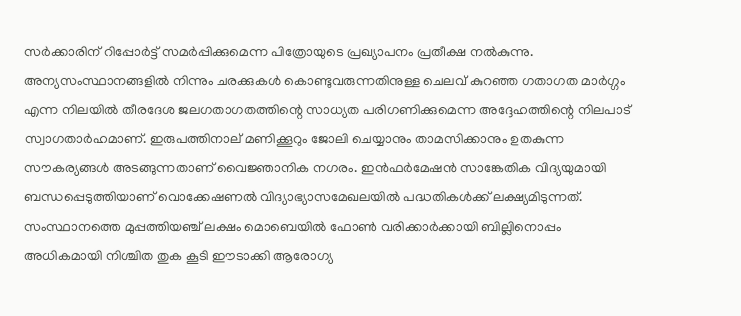സര്‍ക്കാരിന്‌ റിപ്പോര്‍ട്ട്‌ സമര്‍പ്പിക്കുമെന്ന പിത്രോയുടെ പ്രഖ്യാപനം പ്രതീക്ഷ നല്‍കുന്നു. അന്യസംസ്ഥാനങ്ങളില്‍ നിന്നും ചരക്കുകള്‍ കൊണ്ടുവരുന്നതിനുള്ള ചെലവ്‌ കുറഞ്ഞ ഗതാഗത മാര്‍ഗ്ഗം എന്ന നിലയില്‍ തീരദേശ ജലഗതാഗതത്തിന്റെ സാധ്യത പരിഗണിക്കുമെന്ന അദ്ദേഹത്തിന്റെ നിലപാട്‌ സ്വാഗതാര്‍ഹമാണ്‌. ഇരുപത്തിനാല്‌ മണിക്കൂറും ജോലി ചെയ്യാനും താമസിക്കാനും ഉതകുന്ന സൗകര്യങ്ങള്‍ അടങ്ങുന്നതാണ്‌ വൈജ്ഞാനിക നഗരം. ഇന്‍ഫര്‍മേഷന്‍ സാങ്കേതിക വിദ്യയുമായി ബന്ധപ്പെടുത്തിയാണ്‌ വൊക്കേഷണല്‍ വിദ്യാഭ്യാസമേഖലയില്‍ പദ്ധതികള്‍ക്ക്‌ ലക്ഷ്യമിടുന്നത്‌. സംസ്ഥാനത്തെ മുപ്പത്തിയഞ്ച്‌ ലക്ഷം മൊബെയില്‍ ഫോണ്‍ വരിക്കാര്‍ക്കായി ബില്ലിനൊപ്പം അധികമായി നിശ്ചിത തുക കൂടി ഈടാക്കി ആരോഗ്യ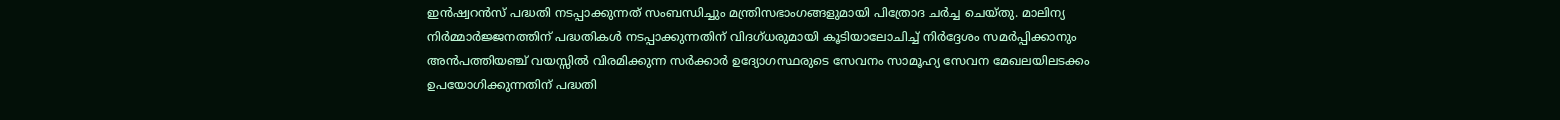ഇന്‍ഷ്വറന്‍സ്‌ പദ്ധതി നടപ്പാക്കുന്നത്‌ സംബന്ധിച്ചും മന്ത്രിസഭാംഗങ്ങളുമായി പിത്രോദ ചര്‍ച്ച ചെയ്തു. മാലിന്യ നിര്‍മ്മാര്‍ജ്ജനത്തിന്‌ പദ്ധതികള്‍ നടപ്പാക്കുന്നതിന്‌ വിദഗ്ധരുമായി കൂടിയാലോചിച്ച്‌ നിര്‍ദ്ദേശം സമര്‍പ്പിക്കാനും അന്‍പത്തിയഞ്ച്‌ വയസ്സില്‍ വിരമിക്കുന്ന സര്‍ക്കാര്‍ ഉദ്യോഗസ്ഥരുടെ സേവനം സാമൂഹ്യ സേവന മേഖലയിലടക്കം ഉപയോഗിക്കുന്നതിന്‌ പദ്ധതി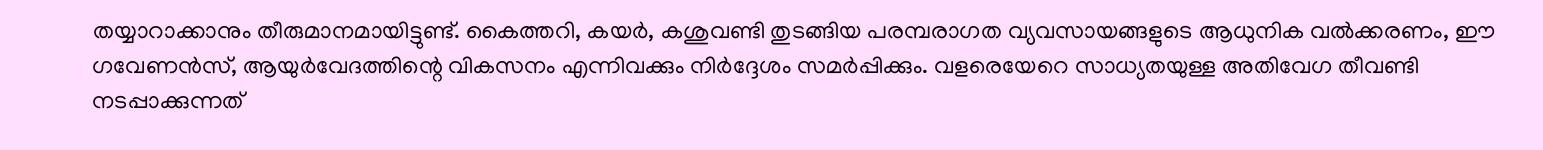തയ്യാറാക്കാനും തീരുമാനമായിട്ടുണ്ട്‌. കൈത്തറി, കയര്‍, കശുവണ്ടി തുടങ്ങിയ പരമ്പരാഗത വ്യവസായങ്ങളുടെ ആധുനിക വല്‍ക്കരണം, ഈ ഗവേണന്‍സ്‌, ആയുര്‍വേദത്തിന്റെ വികസനം എന്നിവക്കും നിര്‍ദ്ദേശം സമര്‍പ്പിക്കും. വളരെയേറെ സാധ്യതയുള്ള അതിവേഗ തീവണ്ടി നടപ്പാക്കുന്നത്‌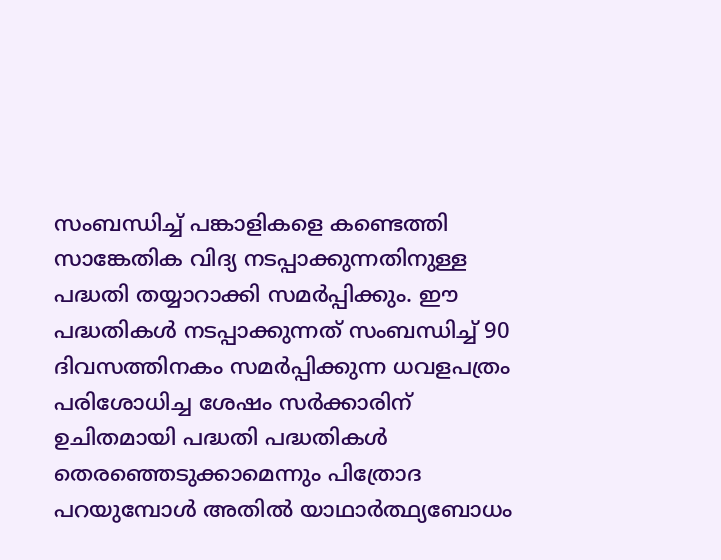സംബന്ധിച്ച്‌ പങ്കാളികളെ കണ്ടെത്തി സാങ്കേതിക വിദ്യ നടപ്പാക്കുന്നതിനുള്ള പദ്ധതി തയ്യാറാക്കി സമര്‍പ്പിക്കും. ഈ പദ്ധതികള്‍ നടപ്പാക്കുന്നത്‌ സംബന്ധിച്ച്‌ 90 ദിവസത്തിനകം സമര്‍പ്പിക്കുന്ന ധവളപത്രം പരിശോധിച്ച ശേഷം സര്‍ക്കാരിന്‌ ഉചിതമായി പദ്ധതി പദ്ധതികള്‍ തെരഞ്ഞെടുക്കാമെന്നും പിത്രോദ പറയുമ്പോള്‍ അതില്‍ യാഥാര്‍ത്ഥ്യബോധം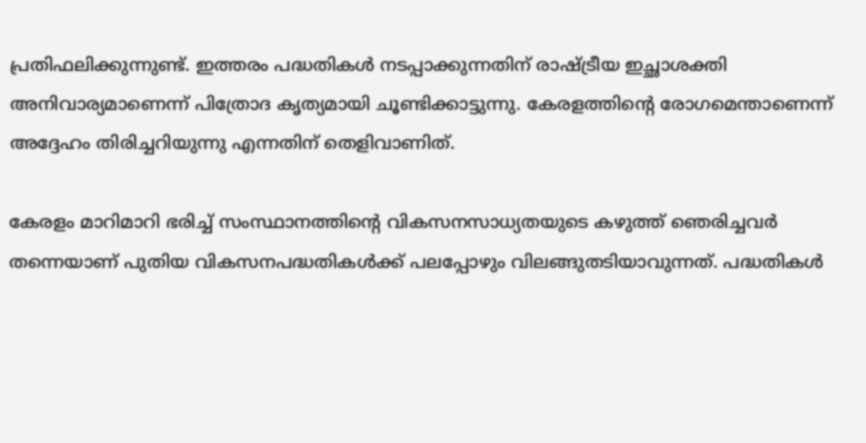പ്രതിഫലിക്കുന്നുണ്ട്‌. ഇത്തരം പദ്ധതികള്‍ നടപ്പാക്കുന്നതിന്‌ രാഷ്‌ട്രീയ ഇച്ഛാശക്തി അനിവാര്യമാണെന്ന്‌ പിത്രോദ കൃത്യമായി ചൂണ്ടിക്കാട്ടുന്നു. കേരളത്തിന്റെ രോഗമെന്താണെന്ന്‌ അദ്ദേഹം തിരിച്ചറിയുന്നു എന്നതിന്‌ തെളിവാണിത്‌.

കേരളം മാറിമാറി ഭരിച്ച്‌ സംസ്ഥാനത്തിന്റെ വികസനസാധ്യതയുടെ കഴുത്ത്‌ ഞെരിച്ചവര്‍ തന്നെയാണ്‌ പുതിയ വികസനപദ്ധതികള്‍ക്ക്‌ പലപ്പോഴും വിലങ്ങുതടിയാവുന്നത്‌. പദ്ധതികള്‍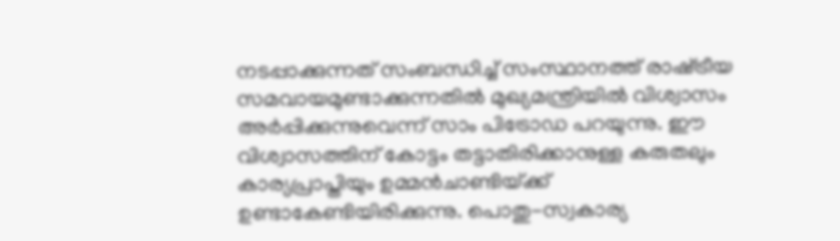നടപ്പാക്കുന്നത്‌ സംബന്ധിച്ച്‌ സംസ്ഥാനത്ത്‌ രാഷ്‌ട്രീയ സമവായമുണ്ടാക്കുന്നതില്‍ മുഖ്യമന്ത്രിയില്‍ വിശ്വാസം അര്‍പ്പിക്കുന്നുവെന്ന്‌ സാം പിട്രോഡ പറയുന്നു. ഈ വിശ്വാസത്തിന്‌ കോട്ടം തട്ടാതിരിക്കാനുള്ള കരുതലും കാര്യപ്രാപ്തിയും ഉമ്മന്‍ചാണ്ടിയ്‌ക്ക്‌ ഉണ്ടാകേണ്ടിയിരിക്കുന്നു. പൊതു-സ്വകാര്യ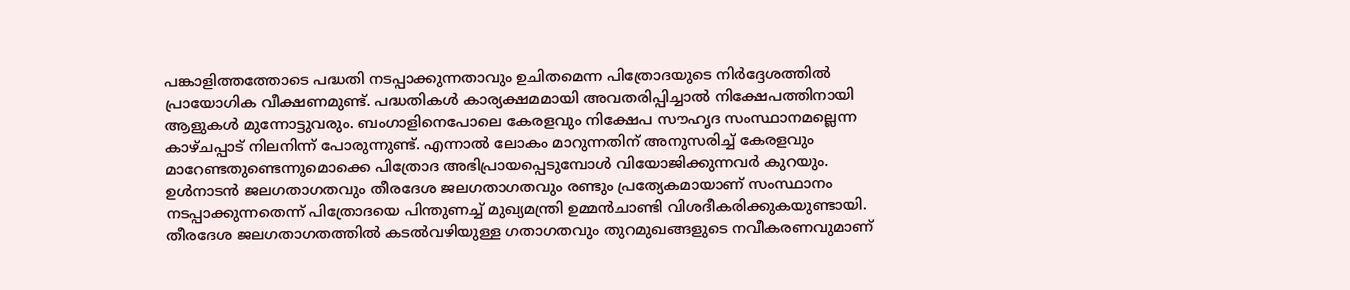പങ്കാളിത്തത്തോടെ പദ്ധതി നടപ്പാക്കുന്നതാവും ഉചിതമെന്ന പിത്രോദയുടെ നിര്‍ദ്ദേശത്തില്‍ പ്രായോഗിക വീക്ഷണമുണ്ട്‌. പദ്ധതികള്‍ കാര്യക്ഷമമായി അവതരിപ്പിച്ചാല്‍ നിക്ഷേപത്തിനായി ആളുകള്‍ മുന്നോട്ടുവരും. ബംഗാളിനെപോലെ കേരളവും നിക്ഷേപ സൗഹൃദ സംസ്ഥാനമല്ലെന്ന കാഴ്ചപ്പാട്‌ നിലനിന്ന്‌ പോരുന്നുണ്ട്‌. എന്നാല്‍ ലോകം മാറുന്നതിന്‌ അനുസരിച്ച്‌ കേരളവും മാറേണ്ടതുണ്ടെന്നുമൊക്കെ പിത്രോദ അഭിപ്രായപ്പെടുമ്പോള്‍ വിയോജിക്കുന്നവര്‍ കുറയും. ഉള്‍നാടന്‍ ജലഗതാഗതവും തീരദേശ ജലഗതാഗതവും രണ്ടും പ്രത്യേകമായാണ്‌ സംസ്ഥാനം നടപ്പാക്കുന്നതെന്ന്‌ പിത്രോദയെ പിന്തുണച്ച്‌ മുഖ്യമന്ത്രി ഉമ്മന്‍ചാണ്ടി വിശദീകരിക്കുകയുണ്ടായി. തീരദേശ ജലഗതാഗതത്തില്‍ കടല്‍വഴിയുള്ള ഗതാഗതവും തുറമുഖങ്ങളുടെ നവീകരണവുമാണ്‌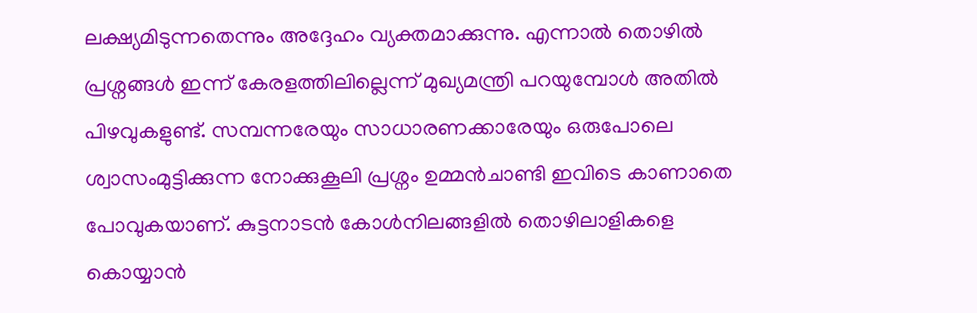ലക്ഷ്യമിടുന്നതെന്നും അദ്ദേഹം വ്യക്തമാക്കുന്നു. എന്നാല്‍ തൊഴില്‍ പ്രശ്നങ്ങള്‍ ഇന്ന്‌ കേരളത്തിലില്ലെന്ന്‌ മുഖ്യമന്ത്രി പറയുമ്പോള്‍ അതില്‍ പിഴവുകളുണ്ട്‌. സമ്പന്നരേയും സാധാരണക്കാരേയും ഒരുപോലെ ശ്വാസംമുട്ടിക്കുന്ന നോക്കുകൂലി പ്രശ്നം ഉമ്മന്‍ചാണ്ടി ഇവിടെ കാണാതെ പോവുകയാണ്‌. കുട്ടനാടന്‍ കോള്‍നിലങ്ങളില്‍ തൊഴിലാളികളെ കൊയ്യാന്‍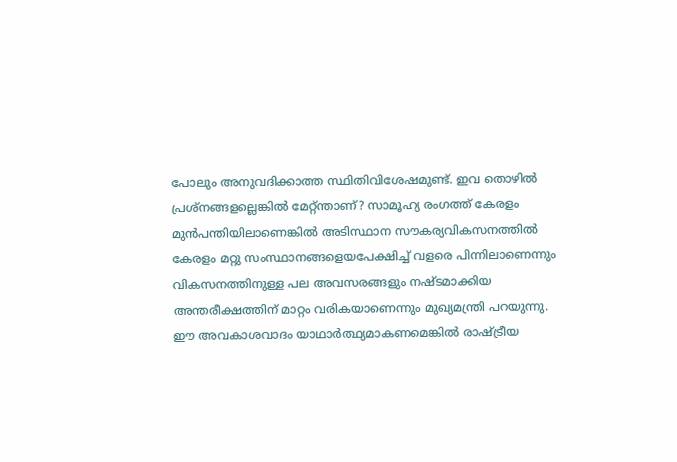പോലും അനുവദിക്കാത്ത സ്ഥിതിവിശേഷമുണ്ട്‌. ഇവ തൊഴില്‍ പ്രശ്നങ്ങളല്ലെങ്കില്‍ മേറ്റ്ന്താണ്‌? സാമൂഹ്യ രംഗത്ത്‌ കേരളം മുന്‍പന്തിയിലാണെങ്കില്‍ അടിസ്ഥാന സൗകര്യവികസനത്തില്‍ കേരളം മറ്റു സംസ്ഥാനങ്ങളെയപേക്ഷിച്ച്‌ വളരെ പിന്നിലാണെന്നും വികസനത്തിനുള്ള പല അവസരങ്ങളും നഷ്ടമാക്കിയ അന്തരീക്ഷത്തിന്‌ മാറ്റം വരികയാണെന്നും മുഖ്യമന്ത്രി പറയുന്നു. ഈ അവകാശവാദം യാഥാര്‍ത്ഥ്യമാകണമെങ്കില്‍ രാഷ്‌ട്രീയ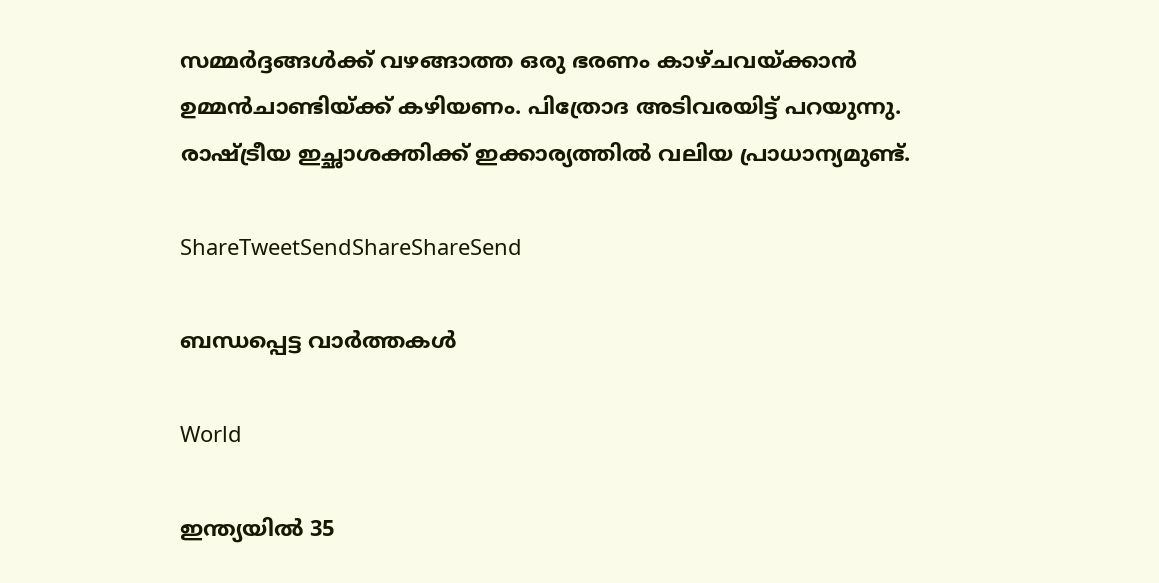സമ്മര്‍ദ്ദങ്ങള്‍ക്ക്‌ വഴങ്ങാത്ത ഒരു ഭരണം കാഴ്ചവയ്‌ക്കാന്‍ ഉമ്മന്‍ചാണ്ടിയ്‌ക്ക്‌ കഴിയണം. പിത്രോദ അടിവരയിട്ട്‌ പറയുന്നു. രാഷ്‌ട്രീയ ഇച്ഛാശക്തിക്ക്‌ ഇക്കാര്യത്തില്‍ വലിയ പ്രാധാന്യമുണ്ട്‌.

ShareTweetSendShareShareSend

ബന്ധപ്പെട്ട വാര്‍ത്തകള്‍

World

ഇന്ത്യയിൽ 35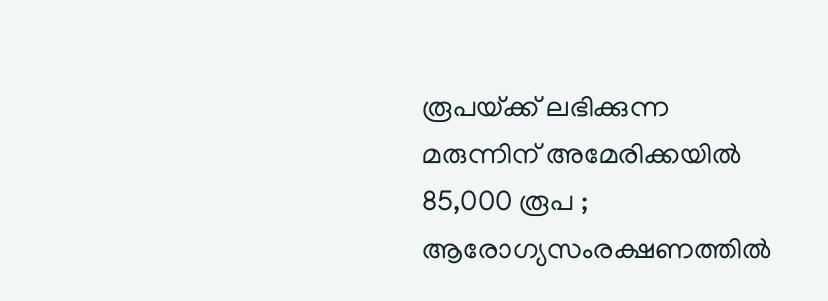രൂപയ്‌ക്ക് ലഭിക്കുന്ന മരുന്നിന് അമേരിക്കയിൽ 85,000 രൂപ ; ആരോഗ്യസംരക്ഷണത്തിൽ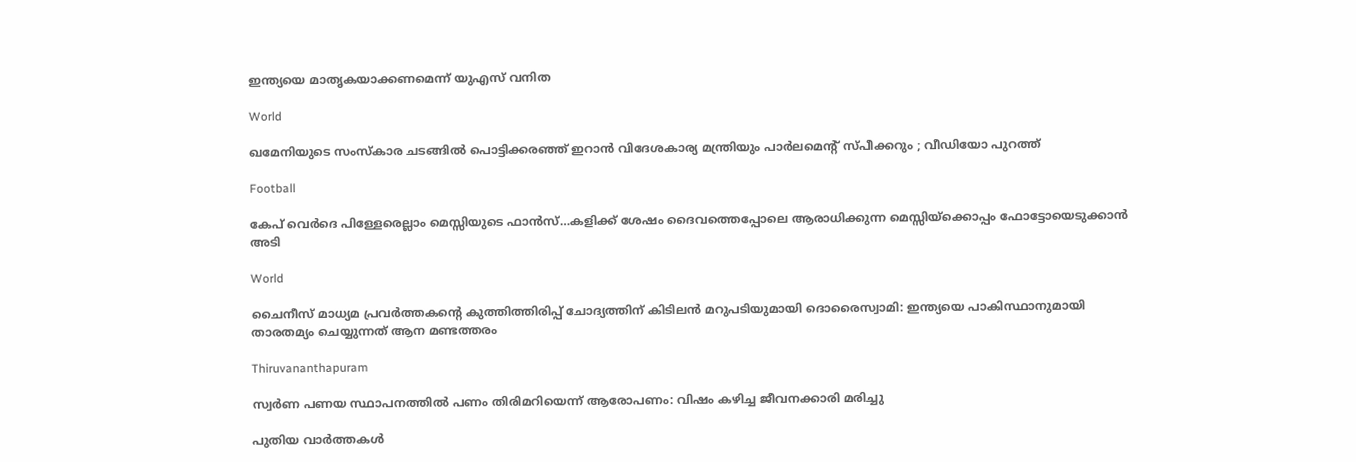ഇന്ത്യയെ മാതൃകയാക്കണമെന്ന് യുഎസ് വനിത

World

ഖമേനിയുടെ സംസ്കാര ചടങ്ങിൽ പൊട്ടിക്കരഞ്ഞ് ഇറാൻ വിദേശകാര്യ മന്ത്രിയും പാർലമെന്റ് സ്പീക്കറും ; വീഡിയോ പുറത്ത്

Football

കേപ് വെര്‍ദെ പിള്ളേരെല്ലാം മെസ്സിയുടെ ഫാന്‍സ്…കളിക്ക് ശേഷം ദൈവത്തെപ്പോലെ ആരാധിക്കുന്ന മെസ്സിയ്‌ക്കൊപ്പം ഫോട്ടോയെടുക്കാന്‍ അടി

World

ചൈനീസ് മാധ്യമ പ്രവർത്തകന്റെ കുത്തിത്തിരിപ്പ് ചോദ്യത്തിന് കിടിലൻ മറുപടിയുമായി ദൊരൈസ്വാമി: ഇന്ത്യയെ പാകിസ്ഥാനുമായി താരതമ്യം ചെയ്യുന്നത് ആന മണ്ടത്തരം

Thiruvananthapuram

സ്വര്‍ണ പണയ സ്ഥാപനത്തില്‍ പണം തിരിമറിയെന്ന് ആരോപണം: വിഷം കഴിച്ച ജീവനക്കാരി മരിച്ചു

പുതിയ വാര്‍ത്തകള്‍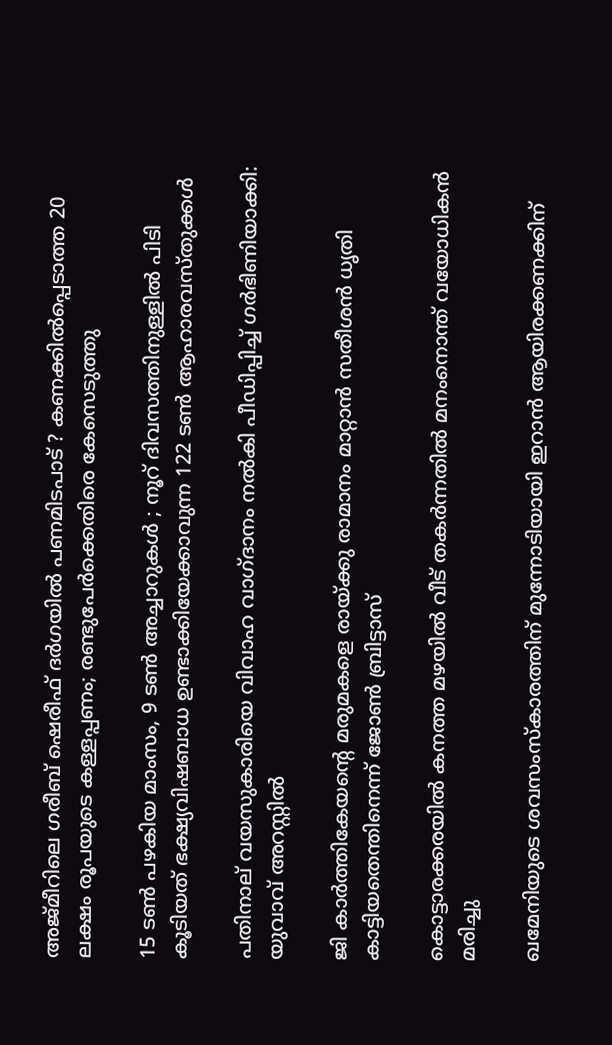അജ്മീറിലെ ഗരീബ് ഷെരീഫ് ദർഗയിൽ പണമിടപാട് ? കണക്കിൽപ്പെടാത്ത 20 ലക്ഷം രൂപയുടെ കള്ളപ്പണം; രണ്ടുപേർക്കെതിരെ കേസെടുത്തു

15 ടൺ പഴകിയ മാംസം, 9 ടൺ അച്ചാറുകൾ ; നൂറ് ദിവസത്തിനുള്ളിൽ പിടി കൂടിയത് ഭക്ഷ്യവിഷബാധ ഉണ്ടാക്കിയേക്കാവുന്ന 122 ടൺ ആഹാരവസ്തുക്കൾ

പതിനാല് വയസുകാരിയെ വിവാഹ വാഗ്ദാനം നല്‍കി പീഡിപ്പിച്ച് ഗര്‍ഭിണിയാക്കി: യുവാവ് അറസ്റ്റില്‍

ജി കാര്‍ത്തികേയന്റെ മരുമകളെ രായ്‌ക്കു രാമാനം മാറ്റാന്‍ സതീശന്‍ ധൃതി കാട്ടിയതെന്തിനെന്ന് ജോണ്‍ ബ്രിട്ടാസ്

കൊട്ടാരക്കരയില്‍ കനത്ത മഴയില്‍ വീട് തകര്‍ന്നതില്‍ മനംനൊന്ത് വയോധികന്‍ മരിച്ചു

ഖമേനിയുടെ ശവസംസ്കാരത്തിന് മുന്നോടിയായി ഇറാൻ ആയിരക്കണക്കിന്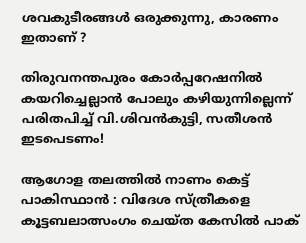ശവകുടീരങ്ങൾ ഒരുക്കുന്നു, കാരണം ഇതാണ് ?

തിരുവനന്തപുരം കോര്‍പ്പറേഷനില്‍ കയറിച്ചെല്ലാന്‍ പോലും കഴിയുന്നില്ലെന്ന് പരിതപിച്ച് വി.ശിവന്‍കുട്ടി, സതീശന്‍ ഇടപെടണം!

ആഗോള തലത്തിൽ നാണം കെട്ട് പാകിസ്ഥാൻ : വിദേശ സ്ത്രീകളെ കൂട്ടബലാത്സംഗം ചെയ്ത കേസിൽ പാക്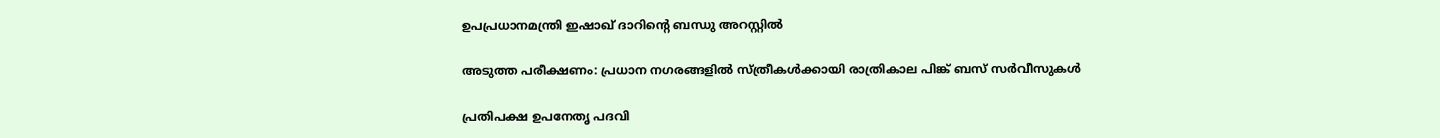ഉപപ്രധാനമന്ത്രി ഇഷാഖ് ദാറിന്റെ ബന്ധു അറസ്റ്റിൽ

അടുത്ത പരീക്ഷണം: പ്രധാന നഗരങ്ങളില്‍ സ്ത്രീകള്‍ക്കായി രാത്രികാല പിങ്ക് ബസ് സര്‍വീസുകള്‍

പ്രതിപക്ഷ ഉപനേതൃ പദവി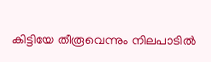കിട്ടിയേ തീരൂവെന്നും നിലപാടില്‍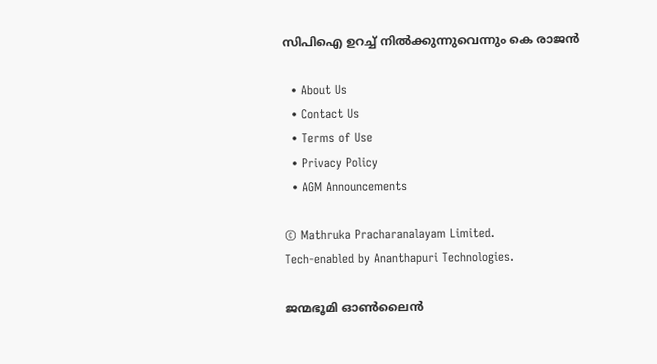സിപിഐ ഉറച്ച് നില്‍ക്കുന്നുവെന്നും കെ രാജന്‍

  • About Us
  • Contact Us
  • Terms of Use
  • Privacy Policy
  • AGM Announcements

© Mathruka Pracharanalayam Limited.
Tech-enabled by Ananthapuri Technologies.

ജന്മഭൂമി ഓണ്‍ലൈന്‍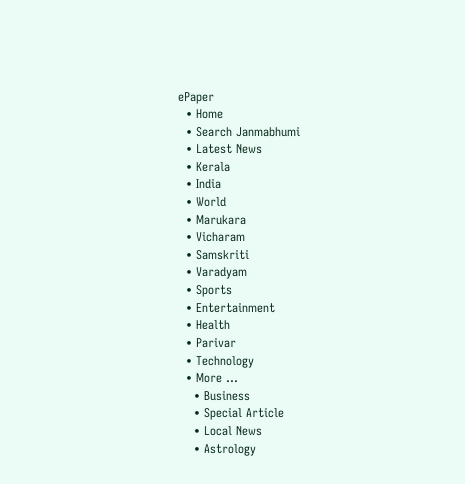ePaper
  • Home
  • Search Janmabhumi
  • Latest News
  • Kerala
  • India
  • World
  • Marukara
  • Vicharam
  • Samskriti
  • Varadyam
  • Sports
  • Entertainment
  • Health
  • Parivar
  • Technology
  • More …
    • Business
    • Special Article
    • Local News
    • Astrology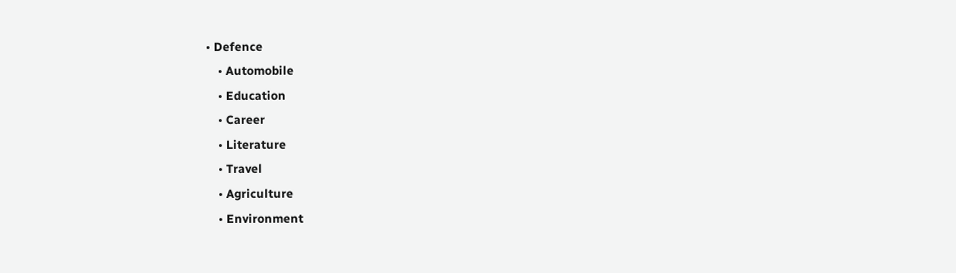• Defence
    • Automobile
    • Education
    • Career
    • Literature
    • Travel
    • Agriculture
    • Environment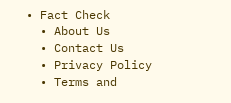• Fact Check
  • About Us
  • Contact Us
  • Privacy Policy
  • Terms and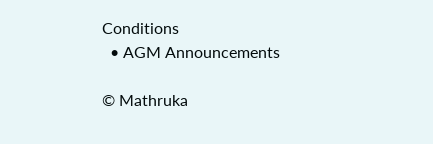Conditions
  • AGM Announcements

© Mathruka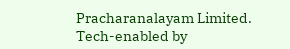Pracharanalayam Limited.
Tech-enabled by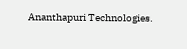Ananthapuri Technologies.